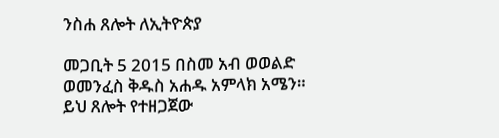ንስሐ ጸሎት ለኢትዮጵያ

መጋቢት 5 2015 በስመ አብ ወወልድ ወመንፈስ ቅዱስ አሐዱ አምላክ አሜን። ይህ ጸሎት የተዘጋጀው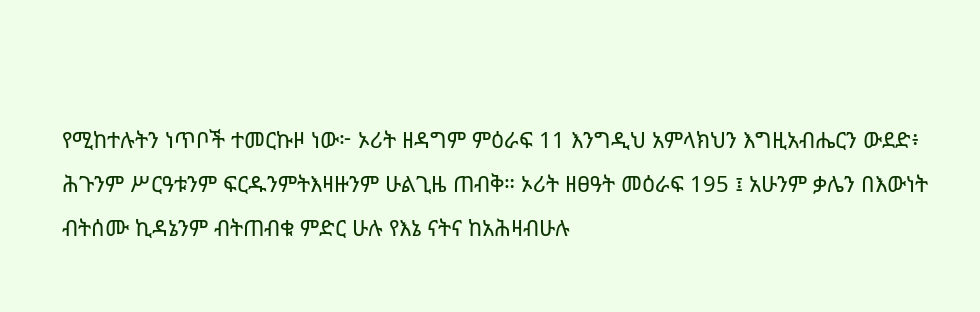የሚከተሉትን ነጥቦች ተመርኩዞ ነው፦ ኦሪት ዘዳግም ምዕራፍ 11 እንግዲህ አምላክህን እግዚአብሔርን ውደድ፥ ሕጉንም ሥርዓቱንም ፍርዱንምትእዛዙንም ሁልጊዜ ጠብቅ። ኦሪት ዘፀዓት መዕራፍ 195 ፤ አሁንም ቃሌን በእውነት ብትሰሙ ኪዳኔንም ብትጠብቁ ምድር ሁሉ የእኔ ናትና ከአሕዛብሁሉ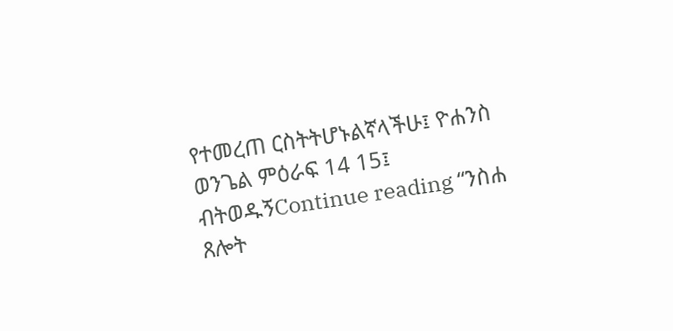የተመረጠ ርስትትሆኑልኛላችሁ፤ ዮሐንስ ወንጌል ምዕራፍ 14 15፤ ብትወዱኝContinue reading “ንስሐ ጸሎት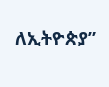ለኢትዮጵያ”